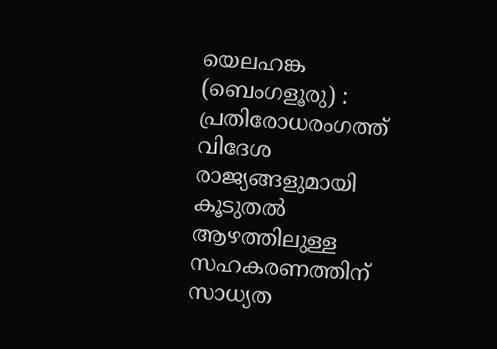യെലഹങ്ക (ബെംഗളൂരു) : പ്രതിരോധരംഗത്ത് വിദേശ രാജ്യങ്ങളുമായി കൂടുതൽ ആഴത്തിലുള്ള സഹകരണത്തിന് സാധ്യത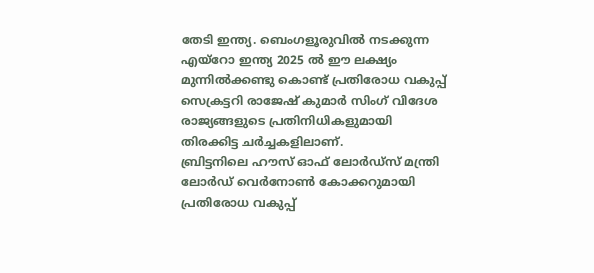തേടി ഇന്ത്യ. ബെംഗളൂരുവിൽ നടക്കുന്ന എയ്റോ ഇന്ത്യ 2025 ൽ ഈ ലക്ഷ്യം മുന്നിൽക്കണ്ടു കൊണ്ട് പ്രതിരോധ വകുപ്പ് സെക്രട്ടറി രാജേഷ് കുമാർ സിംഗ് വിദേശ രാജ്യങ്ങളുടെ പ്രതിനിധികളുമായി തിരക്കിട്ട ചർച്ചകളിലാണ്.
ബ്രിട്ടനിലെ ഹൗസ് ഓഫ് ലോർഡ്സ് മന്ത്രി ലോർഡ് വെർനോൺ കോക്കറുമായി പ്രതിരോധ വകുപ്പ്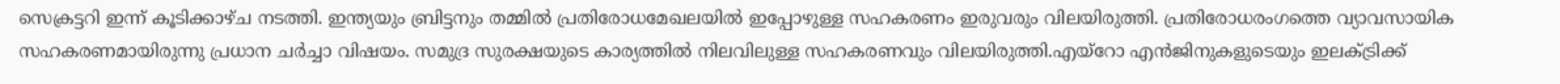സെക്രട്ടറി ഇന്ന് കൂടിക്കാഴ്ച നടത്തി. ഇന്ത്യയും ബ്രിട്ടനും തമ്മിൽ പ്രതിരോധമേഖലയിൽ ഇപ്പോഴുള്ള സഹകരണം ഇരുവരും വിലയിരുത്തി. പ്രതിരോധരംഗത്തെ വ്യാവസായിക സഹകരണമായിരുന്നു പ്രധാന ചർച്ചാ വിഷയം. സമുദ്ര സുരക്ഷയുടെ കാര്യത്തിൽ നിലവിലുള്ള സഹകരണവും വിലയിരുത്തി.എയ്റോ എൻജിനുകളുടെയും ഇലക്ട്രിക്ക്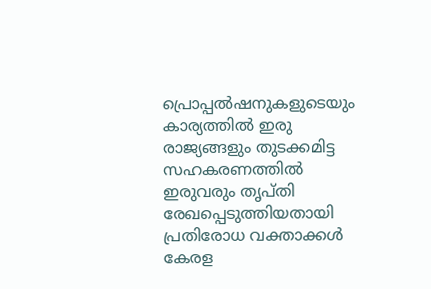പ്രൊപ്പൽഷനുകളുടെയും കാര്യത്തിൽ ഇരു രാജ്യങ്ങളും തുടക്കമിട്ട സഹകരണത്തിൽ ഇരുവരും തൃപ്തി രേഖപ്പെടുത്തിയതായി പ്രതിരോധ വക്താക്കൾ കേരള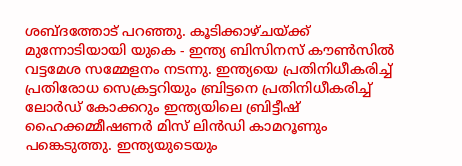ശബ്ദത്തോട് പറഞ്ഞു. കൂടിക്കാഴ്ചയ്ക്ക് മുന്നോടിയായി യുകെ - ഇന്ത്യ ബിസിനസ് കൗൺസിൽ വട്ടമേശ സമ്മേളനം നടന്നു. ഇന്ത്യയെ പ്രതിനിധീകരിച്ച് പ്രതിരോധ സെക്രട്ടറിയും ബ്രിട്ടനെ പ്രതിനിധീകരിച്ച് ലോർഡ് കോക്കറും ഇന്ത്യയിലെ ബ്രിട്ടീഷ് ഹൈക്കമ്മീഷണർ മിസ് ലിൻഡി കാമറൂണും പങ്കെടുത്തു. ഇന്ത്യയുടെയും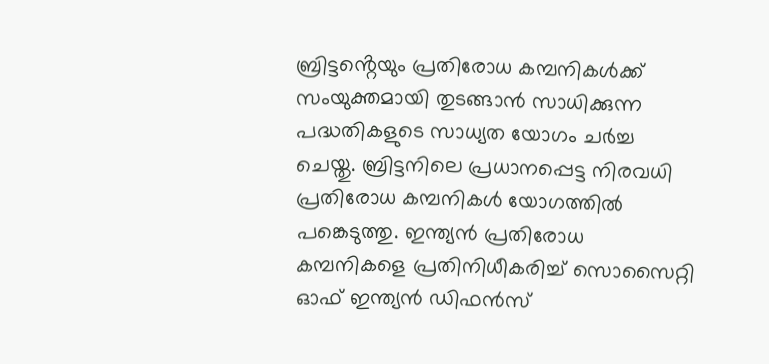ബ്രിട്ടൻ്റെയും പ്രതിരോധ കമ്പനികൾക്ക് സംയുക്തമായി തുടങ്ങാൻ സാധിക്കുന്ന പദ്ധതികളുടെ സാധ്യത യോഗം ചർച്ച ചെയ്തു. ബ്രിട്ടനിലെ പ്രധാനപ്പെട്ട നിരവധി പ്രതിരോധ കമ്പനികൾ യോഗത്തിൽ പങ്കെടുത്തു. ഇന്ത്യൻ പ്രതിരോധ കമ്പനികളെ പ്രതിനിധീകരിച്ച് സൊസൈറ്റി ഓഫ് ഇന്ത്യൻ ഡിഫൻസ്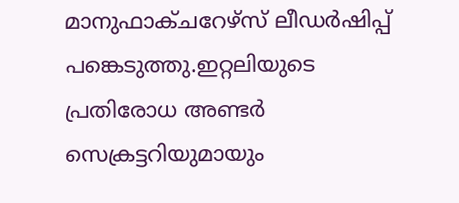മാനുഫാക്ചറേഴ്സ് ലീഡർഷിപ്പ് പങ്കെടുത്തു.ഇറ്റലിയുടെ പ്രതിരോധ അണ്ടർ സെക്രട്ടറിയുമായും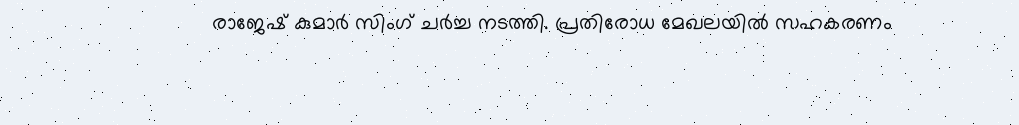രാജേഷ് കുമാർ സിംഗ് ചർച്ച നടത്തി. പ്രതിരോധ മേഖലയിൽ സഹകരണം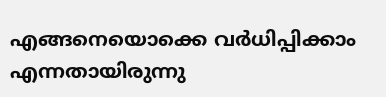എങ്ങനെയൊക്കെ വർധിപ്പിക്കാം എന്നതായിരുന്നു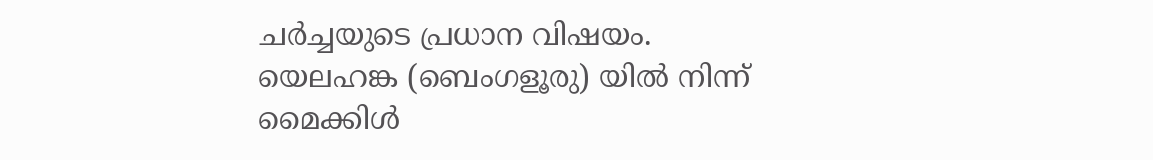ചർച്ചയുടെ പ്രധാന വിഷയം.
യെലഹങ്ക (ബെംഗളൂരു) യിൽ നിന്ന്
മൈക്കിൾ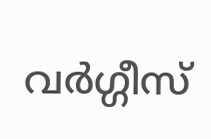വർഗ്ഗീസ്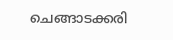ചെങ്ങാടക്കരി